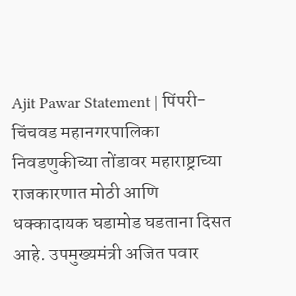Ajit Pawar Statement | पिंपरी-चिंचवड महानगरपालिका निवडणुकीच्या तोंडावर महाराष्ट्राच्या राजकारणात मोठी आणि धक्कादायक घडामोड घडताना दिसत आहे. उपमुख्यमंत्री अजित पवार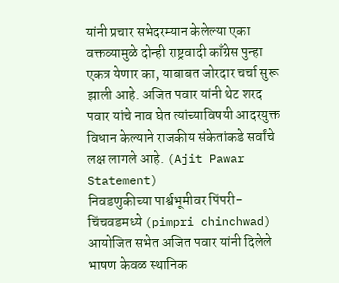यांनी प्रचार सभेदरम्यान केलेल्या एका वक्तव्यामुळे दोन्ही राष्ट्रवादी काँग्रेस पुन्हा एकत्र येणार का, याबाबत जोरदार चर्चा सुरू झाली आहे. अजित पवार यांनी थेट शरद पवार यांचे नाव घेत त्यांच्याविषयी आदरयुक्त विधान केल्याने राजकीय संकेतांकडे सर्वांचे लक्ष लागले आहे. (Ajit Pawar Statement)
निवडणुकीच्या पार्श्वभूमीवर पिंपरी-चिंचवडमध्ये (pimpri chinchwad) आयोजित सभेत अजित पवार यांनी दिलेले भाषण केवळ स्थानिक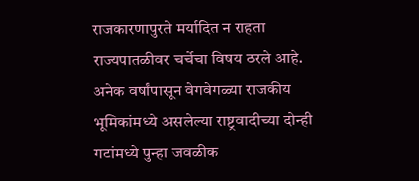राजकारणापुरते मर्यादित न राहता राज्यपातळीवर चर्चेचा विषय ठरले आहे. अनेक वर्षांपासून वेगवेगळ्या राजकीय भूमिकांमध्ये असलेल्या राष्ट्रवादीच्या दोन्ही गटांमध्ये पुन्हा जवळीक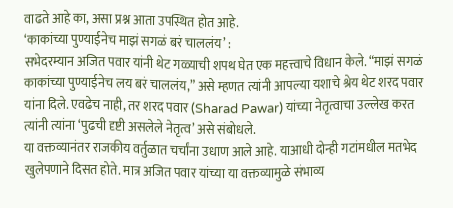वाढते आहे का, असा प्रश्न आता उपस्थित होत आहे.
‘काकांच्या पुण्याईनेच माझं सगळं बरं चाललंय’ :
सभेदरम्यान अजित पवार यांनी थेट गळ्याची शपथ घेत एक महत्त्वाचे विधान केले. “माझं सगळं काकांच्या पुण्याईनेच लय बरं चाललंय,” असे म्हणत त्यांनी आपल्या यशाचे श्रेय थेट शरद पवार यांना दिले. एवढेच नाही, तर शरद पवार (Sharad Pawar) यांच्या नेतृत्वाचा उल्लेख करत त्यांनी त्यांना ‘पुढची दृष्टी असलेले नेतृत्व’ असे संबोधले.
या वक्तव्यानंतर राजकीय वर्तुळात चर्चांना उधाण आले आहे. याआधी दोन्ही गटांमधील मतभेद खुलेपणाने दिसत होते. मात्र अजित पवार यांच्या या वक्तव्यामुळे संभाव्य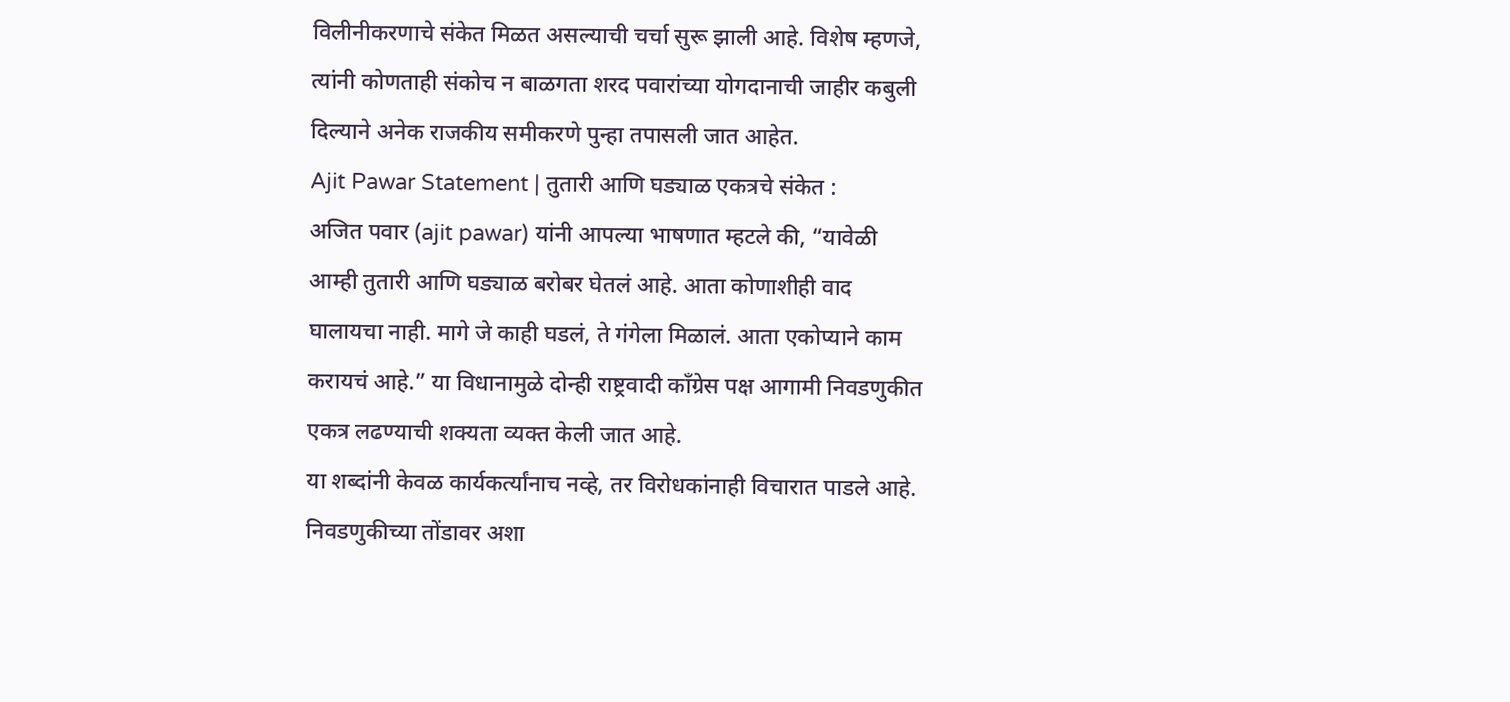विलीनीकरणाचे संकेत मिळत असल्याची चर्चा सुरू झाली आहे. विशेष म्हणजे, त्यांनी कोणताही संकोच न बाळगता शरद पवारांच्या योगदानाची जाहीर कबुली दिल्याने अनेक राजकीय समीकरणे पुन्हा तपासली जात आहेत.
Ajit Pawar Statement | तुतारी आणि घड्याळ एकत्रचे संकेत :
अजित पवार (ajit pawar) यांनी आपल्या भाषणात म्हटले की, “यावेळी आम्ही तुतारी आणि घड्याळ बरोबर घेतलं आहे. आता कोणाशीही वाद घालायचा नाही. मागे जे काही घडलं, ते गंगेला मिळालं. आता एकोप्याने काम करायचं आहे.” या विधानामुळे दोन्ही राष्ट्रवादी काँग्रेस पक्ष आगामी निवडणुकीत एकत्र लढण्याची शक्यता व्यक्त केली जात आहे.
या शब्दांनी केवळ कार्यकर्त्यांनाच नव्हे, तर विरोधकांनाही विचारात पाडले आहे. निवडणुकीच्या तोंडावर अशा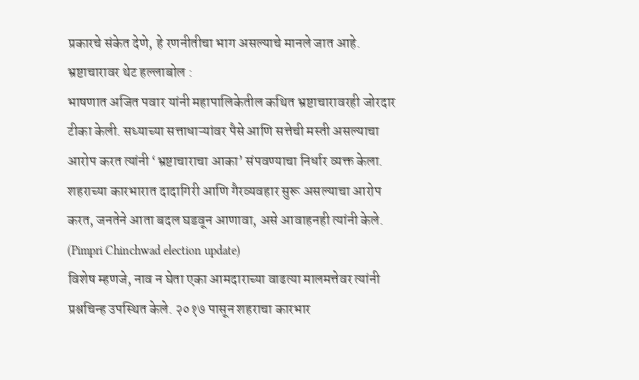प्रकारचे संकेत देणे, हे रणनीतीचा भाग असल्याचे मानले जात आहे.
भ्रष्टाचारावर थेट हल्लाबोल :
भाषणात अजित पवार यांनी महापालिकेतील कथित भ्रष्टाचारावरही जोरदार टीका केली. सध्याच्या सत्ताधाऱ्यांवर पैसे आणि सत्तेची मस्ती असल्याचा आरोप करत त्यांनी ‘भ्रष्टाचाराचा आका’ संपवण्याचा निर्धार व्यक्त केला. शहराच्या कारभारात दादागिरी आणि गैरव्यवहार सुरू असल्याचा आरोप करत, जनतेने आता बदल घडवून आणावा, असे आवाहनही त्यांनी केले. (Pimpri Chinchwad election update)
विशेष म्हणजे, नाव न घेता एका आमदाराच्या वाढत्या मालमत्तेवर त्यांनी प्रश्नचिन्ह उपस्थित केले. २०१७ पासून शहराचा कारभार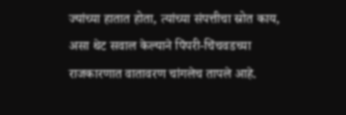ज्यांच्या हातात होता, त्यांच्या संपत्तीचा स्रोत काय, असा थेट सवाल केल्याने पिंपरी-चिंचवडच्या राजकारणात वातावरण चांगलेच तापले आहे.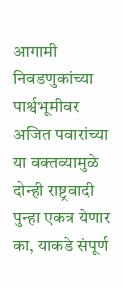आगामी निवडणुकांच्या पार्श्वभूमीवर अजित पवारांच्या या वक्तव्यामुळे दोन्ही राष्ट्रवादी पुन्हा एकत्र येणार का, याकडे संपूर्ण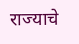राज्याचे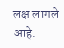लक्ष लागले आहे.